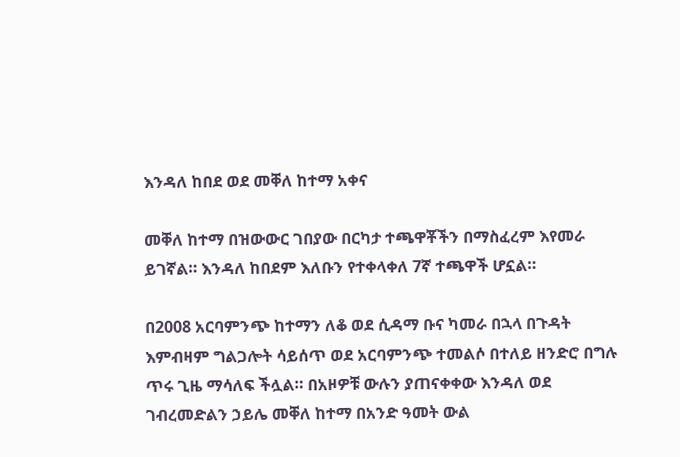እንዳለ ከበደ ወደ መቐለ ከተማ አቀና

መቐለ ከተማ በዝውውር ገበያው በርካታ ተጫዋቾችን በማስፈረም እየመራ ይገኛል። እንዳለ ከበደም እለቡን የተቀላቀለ 7ኛ ተጫዋች ሆኗል።

በ2008 አርባምንጭ ከተማን ለቆ ወደ ሲዳማ ቡና ካመራ በኋላ በጉዳት እምብዛም ግልጋሎት ሳይሰጥ ወደ አርባምንጭ ተመልሶ በተለይ ዘንድሮ በግሉ ጥሩ ጊዜ ማሳለፍ ችሏል። በአዞዎቹ ውሉን ያጠናቀቀው እንዳለ ወደ ገብረመድልን ኃይሌ መቐለ ከተማ በአንድ ዓመት ውል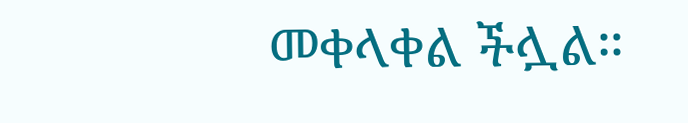መቀላቀል ችሏል።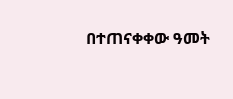በተጠናቀቀው ዓመት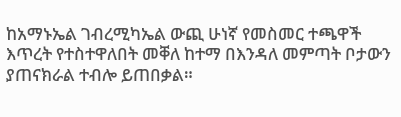ከአማኑኤል ገብረሚካኤል ውጪ ሁነኛ የመስመር ተጫዋች እጥረት የተስተዋለበት መቐለ ከተማ በእንዳለ መምጣት ቦታውን ያጠናክራል ተብሎ ይጠበቃል።